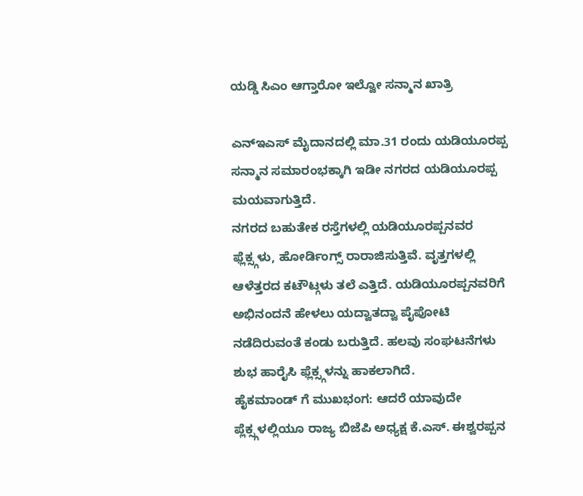ಯಡ್ಡಿ ಸಿಎಂ ಆಗ್ತಾರೋ ಇಲ್ವೋ ಸನ್ಮಾನ ಖಾತ್ರಿ

ಎನ್ಇಎಸ್ ಮೈದಾನದಲ್ಲಿ ಮಾ.31 ರಂದು ಯಡಿಯೂರಪ್ಪ ಸನ್ಮಾನ ಸಮಾರಂಭಕ್ಕಾಗಿ ಇಡೀ ನಗರದ ಯಡಿಯೂರಪ್ಪ ಮಯವಾಗುತ್ತಿದೆ.
ನಗರದ ಬಹುತೇಕ ರಸ್ತೆಗಳಲ್ಲಿ ಯಡಿಯೂರಪ್ಪನವರ ಫ್ಲೆಕ್ಸ್ಗಳು, ಹೋರ್ಡಿಂಗ್ಸ್ ರಾರಾಜಿಸುತ್ತಿವೆ. ವೃತ್ತಗಳಲ್ಲಿ ಆಳೆತ್ತರದ ಕಟೌಟ್ಗಳು ತಲೆ ಎತ್ತಿದೆ. ಯಡಿಯೂರಪ್ಪನವರಿಗೆ ಅಭಿನಂದನೆ ಹೇಳಲು ಯದ್ವಾತದ್ವಾ ಪೈಪೋಟಿ ನಡೆದಿರುವಂತೆ ಕಂಡು ಬರುತ್ತಿದೆ. ಹಲವು ಸಂಘಟನೆಗಳು ಶುಭ ಹಾರೈಸಿ ಫ್ಲೆಕ್ಸ್ಗಳನ್ನು ಹಾಕಲಾಗಿದೆ.
ಹೈಕಮಾಂಡ್ ಗೆ ಮುಖಭಂಗ: ಆದರೆ ಯಾವುದೇ ಪ್ಲೆಕ್ಸ್ಗಳಲ್ಲಿಯೂ ರಾಜ್ಯ ಬಿಜೆಪಿ ಅಧ್ಯಕ್ಷ ಕೆ.ಎಸ್. ಈಶ್ವರಪ್ಪನ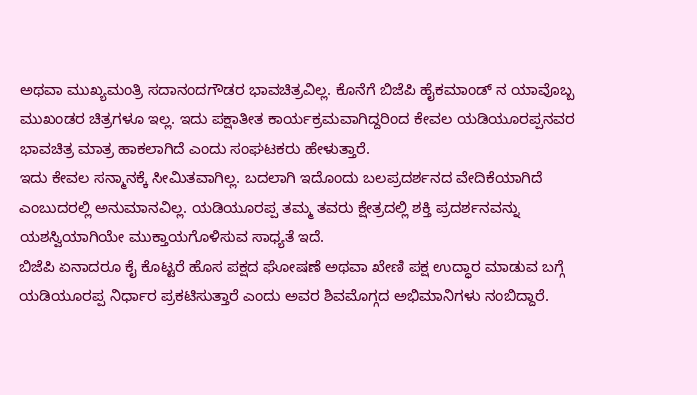ಅಥವಾ ಮುಖ್ಯಮಂತ್ರಿ ಸದಾನಂದಗೌಡರ ಭಾವಚಿತ್ರವಿಲ್ಲ. ಕೊನೆಗೆ ಬಿಜೆಪಿ ಹೈಕಮಾಂಡ್ ನ ಯಾವೊಬ್ಬ ಮುಖಂಡರ ಚಿತ್ರಗಳೂ ಇಲ್ಲ. ಇದು ಪಕ್ಷಾತೀತ ಕಾರ್ಯಕ್ರಮವಾಗಿದ್ದರಿಂದ ಕೇವಲ ಯಡಿಯೂರಪ್ಪನವರ ಭಾವಚಿತ್ರ ಮಾತ್ರ ಹಾಕಲಾಗಿದೆ ಎಂದು ಸಂಘಟಕರು ಹೇಳುತ್ತಾರೆ.
ಇದು ಕೇವಲ ಸನ್ಮಾನಕ್ಕೆ ಸೀಮಿತವಾಗಿಲ್ಲ. ಬದಲಾಗಿ ಇದೊಂದು ಬಲಪ್ರದರ್ಶನದ ವೇದಿಕೆಯಾಗಿದೆ ಎಂಬುದರಲ್ಲಿ ಅನುಮಾನವಿಲ್ಲ. ಯಡಿಯೂರಪ್ಪ ತಮ್ಮ ತವರು ಕ್ಷೇತ್ರದಲ್ಲಿ ಶಕ್ತಿ ಪ್ರದರ್ಶನವನ್ನು ಯಶಸ್ವಿಯಾಗಿಯೇ ಮುಕ್ತಾಯಗೊಳಿಸುವ ಸಾಧ್ಯತೆ ಇದೆ.
ಬಿಜೆಪಿ ಏನಾದರೂ ಕೈ ಕೊಟ್ಟರೆ ಹೊಸ ಪಕ್ಷದ ಘೋಷಣೆ ಅಥವಾ ಖೇಣಿ ಪಕ್ಷ ಉದ್ಧಾರ ಮಾಡುವ ಬಗ್ಗೆ ಯಡಿಯೂರಪ್ಪ ನಿರ್ಧಾರ ಪ್ರಕಟಿಸುತ್ತಾರೆ ಎಂದು ಅವರ ಶಿವಮೊಗ್ಗದ ಅಭಿಮಾನಿಗಳು ನಂಬಿದ್ದಾರೆ.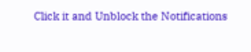Click it and Unblock the Notifications